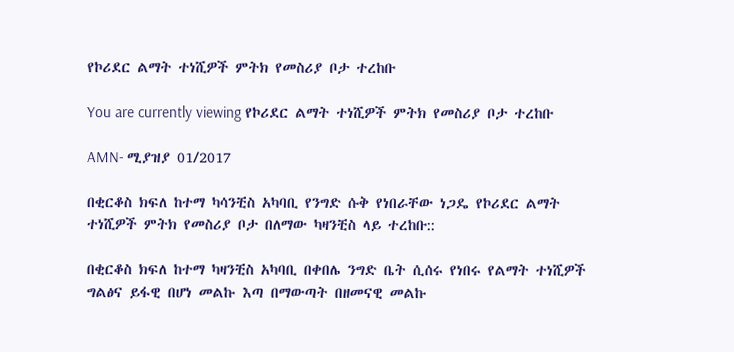የኮሪደር ልማት ተነሺዎች ምትክ የመስሪያ ቦታ ተረከቡ

You are currently viewing የኮሪደር ልማት ተነሺዎች ምትክ የመስሪያ ቦታ ተረከቡ

AMN- ሚያዝያ 01/2017

በቂርቆስ ክፍለ ከተማ ካሳንቺስ አካባቢ የንግድ ሱቅ የነበራቸው ነጋዴ የኮሪደር ልማት ተነሺዎች ምትክ የመስሪያ ቦታ በለማው ካዛንቺስ ላይ ተረከቡ::

በቂርቆስ ክፍለ ከተማ ካዛንቺስ አካባቢ በቀበሌ ንግድ ቤት ሲሰሩ የነበሩ የልማት ተነሺዎች ግልፅና ይፋዊ በሆነ መልኩ እጣ በማውጣት በዘመናዊ መልኩ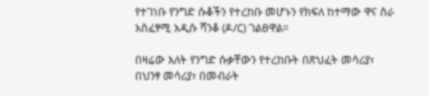የተገነቡ የንግድ ሱቆችን የተረከቡ መሆኑን የክፍለ ከተማው ዋና ስራ አስፈፃሚ አዲሱ ሻንቆ (ዶ/ር) ገልፀዋል።

በዛሬው እለት የንግድ ሱቃቸውን የተረከቡት በጽህፈት መሳሪያ፣ በህንፃ መሳሪያ፣ በመብራት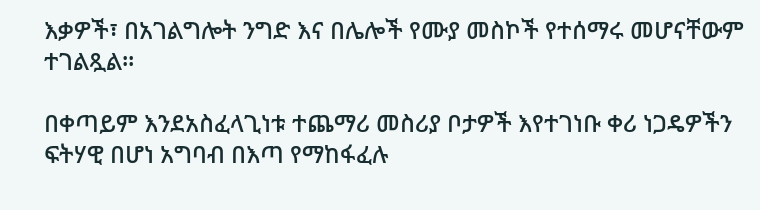እቃዎች፣ በአገልግሎት ንግድ እና በሌሎች የሙያ መስኮች የተሰማሩ መሆናቸውም ተገልጿል።

በቀጣይም እንደአስፈላጊነቱ ተጨማሪ መስሪያ ቦታዎች እየተገነቡ ቀሪ ነጋዴዎችን ፍትሃዊ በሆነ አግባብ በእጣ የማከፋፈሉ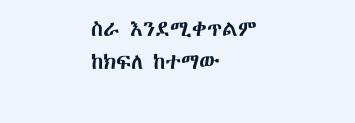ስራ እንደሚቀጥልም ከክፍለ ከተማው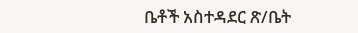ቤቶች አስተዳደር ጽ/ቤት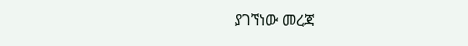ያገኘነው መረጃ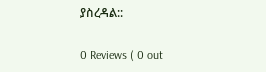ያስረዳል::

0 Reviews ( 0 out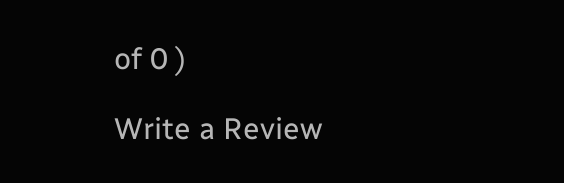of 0 )

Write a Review